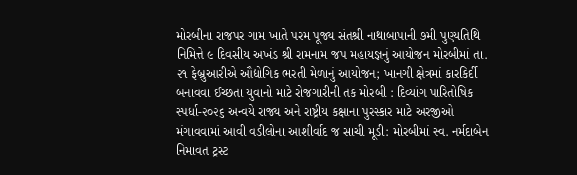મોરબીના રાજપર ગામ ખાતે પરમ પૂજ્ય સંતશ્રી નાથાબાપાની ૭મી પુણ્યતિથિ નિમિત્તે ૯ દિવસીય અખંડ શ્રી રામનામ જપ મહાયજ્ઞનું આયોજન મોરબીમાં તા. ૨૧ ફેબ્રુઆરીએ ઔદ્યોગિક ભરતી મેળાનું આયોજન; ખાનગી ક્ષેત્રમાં કારકિર્દી બનાવવા ઈચ્છતા યુવાનો માટે રોજગારીની તક મોરબી : દિવ્યાંગ પારિતોષિક સ્પર્ધા-૨૦૨૬ અન્વયે રાજ્ય અને રાષ્ટ્રીય કક્ષાના પુરસ્કાર માટે અરજીઓ મંગાવવામાં આવી વડીલોના આશીર્વાદ જ સાચી મૂડી: મોરબીમાં સ્વ. નર્મદાબેન નિમાવત ટ્રસ્ટ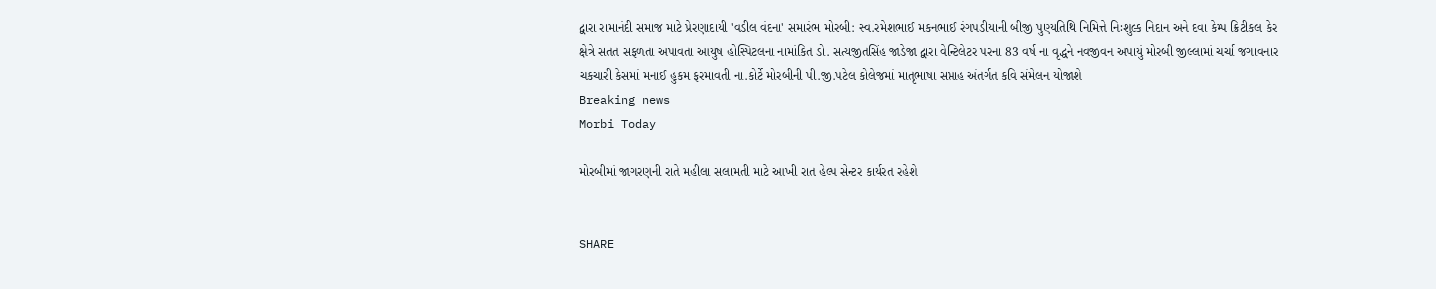દ્વારા રામાનંદી સમાજ માટે પ્રેરણાદાયી 'વડીલ વંદના' સમારંભ મોરબી: સ્વ.રમેશભાઈ મકનભાઈ રંગપડીયાની બીજી પુણ્યતિથિ નિમિત્તે નિઃશુલ્ક નિદાન અને દવા કેમ્પ ક્રિટીકલ કેર ક્ષેત્રે સતત સફળતા અપાવતા આયુષ હોસ્પિટલના નામાંકિત ડો. સત્યજીતસિંહ જાડેજા દ્વારા વેન્ટિલેટર પરના 83 વર્ષ ના વૃદ્ધને નવજીવન અપાયું મોરબી જીલ્લામાં ચર્ચા જગાવનાર ચકચારી કેસમાં મનાઈ હુકમ ફરમાવતી ના.કોર્ટે મોરબીની પી.જી.પટેલ કોલેજમાં માતૃભાષા સપ્તાહ અંતર્ગત કવિ સંમેલન યોજાશે
Breaking news
Morbi Today

મોરબીમાં જાગરણની રાતે મહીલા સલામતી માટે આખી રાત હેલ્પ સેન્ટર કાર્યરત રહેશે


SHARE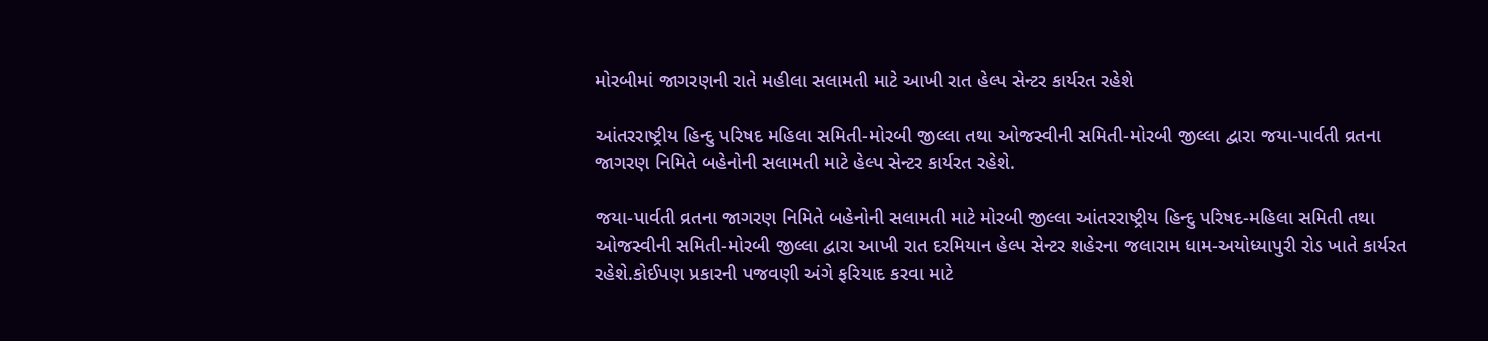મોરબીમાં જાગરણની રાતે મહીલા સલામતી માટે આખી રાત હેલ્પ સેન્ટર કાર્યરત રહેશે

આંતરરાષ્ટ્રીય હિન્દુ પરિષદ મહિલા સમિતી-મોરબી જીલ્લા તથા ઓજસ્વીની સમિતી-મોરબી જીલ્લા દ્વારા જયા-પાર્વતી વ્રતના જાગરણ નિમિતે બહેનોની સલામતી માટે હેલ્પ સેન્ટર કાર્યરત રહેશે.

જયા-પાર્વતી વ્રતના જાગરણ નિમિતે બહેનોની સલામતી માટે મોરબી જીલ્લા આંતરરાષ્ટ્રીય હિન્દુ પરિષદ-મહિલા સમિતી તથા ઓજસ્વીની સમિતી-મોરબી જીલ્લા દ્વારા આખી રાત દરમિયાન હેલ્પ સેન્ટર શહેરના જલારામ ધામ-અયોધ્યાપુરી રોડ ખાતે કાર્યરત રહેશે.કોઈપણ પ્રકારની પજવણી અંગે ફરિયાદ કરવા માટે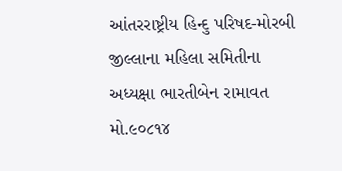આંતરરાષ્ટ્રીય હિન્દુ પરિષદ-મોરબી જીલ્લાના મહિલા સમિતીના અધ્યક્ષા ભારતીબેન રામાવત મો.૯૦૮૧૪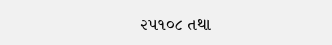૨૫૧૦૮ તથા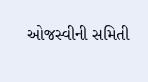ઓજસ્વીની સમિતી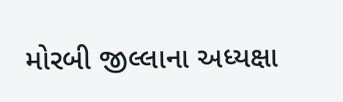મોરબી જીલ્લાના અધ્યક્ષા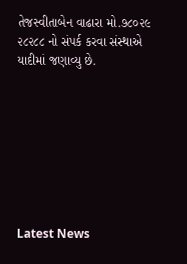તેજસ્વીતાબેન વાઢારા મો.૭૮૦૨૯ ૨૮૨૮૮ નો સંપર્ક કરવા સંસ્થાએ યાદીમાં જણાવ્યુ છે.








Latest News